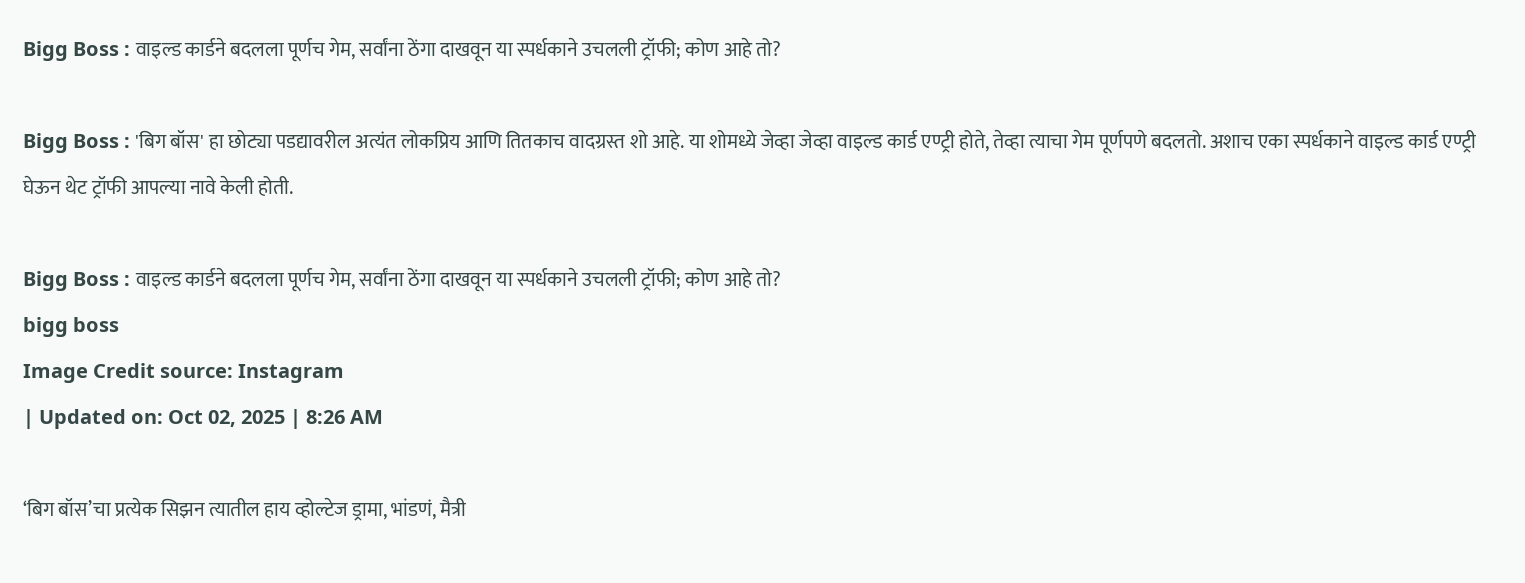Bigg Boss : वाइल्ड कार्डने बदलला पूर्णच गेम, सर्वांना ठेंगा दाखवून या स्पर्धकाने उचलली ट्रॉफी; कोण आहे तो?

Bigg Boss : 'बिग बॉस' हा छोट्या पडद्यावरील अत्यंत लोकप्रिय आणि तितकाच वादग्रस्त शो आहे. या शोमध्ये जेव्हा जेव्हा वाइल्ड कार्ड एण्ट्री होते, तेव्हा त्याचा गेम पूर्णपणे बदलतो. अशाच एका स्पर्धकाने वाइल्ड कार्ड एण्ट्री घेऊन थेट ट्रॉफी आपल्या नावे केली होती.

Bigg Boss : वाइल्ड कार्डने बदलला पूर्णच गेम, सर्वांना ठेंगा दाखवून या स्पर्धकाने उचलली ट्रॉफी; कोण आहे तो?
bigg boss
Image Credit source: Instagram
| Updated on: Oct 02, 2025 | 8:26 AM

‘बिग बॉस’चा प्रत्येक सिझन त्यातील हाय व्होल्टेज ड्रामा, भांडणं, मैत्री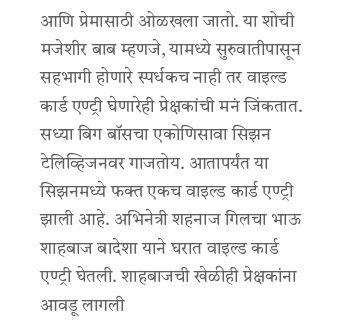आणि प्रेमासाठी ओळखला जातो. या शोची मजेशीर बाब म्हणजे, यामध्ये सुरुवातीपासून सहभागी होणारे स्पर्धकच नाही तर वाइल्ड कार्ड एण्ट्री घेणारेही प्रेक्षकांची मनं जिंकतात. सध्या बिग बॉसचा एकोणिसावा सिझन टेलिव्हिजनवर गाजतोय. आतापर्यंत या सिझनमध्ये फक्त एकच वाइल्ड कार्ड एण्ट्री झाली आहे. अभिनेत्री शहनाज गिलचा भाऊ शाहबाज बादेशा याने घरात वाइल्ड कार्ड एण्ट्री घेतली. शाहबाजची खेळीही प्रेक्षकांना आवडू लागली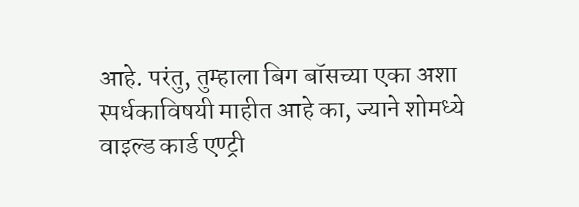आहे. परंतु, तुम्हाला बिग बॉसच्या एका अशा स्पर्धकाविषयी माहीत आहे का, ज्याने शोमध्ये वाइल्ड कार्ड एण्ट्री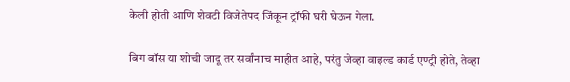केली होती आणि शेवटी विजेतेपद जिंकून ट्रॉफी घरी घेऊन गेला.

बिग बॉस या शोची जादू तर सर्वांनाच माहीत आहे, परंतु जेव्हा वाइल्ड कार्ड एण्ट्री होते, तेव्हा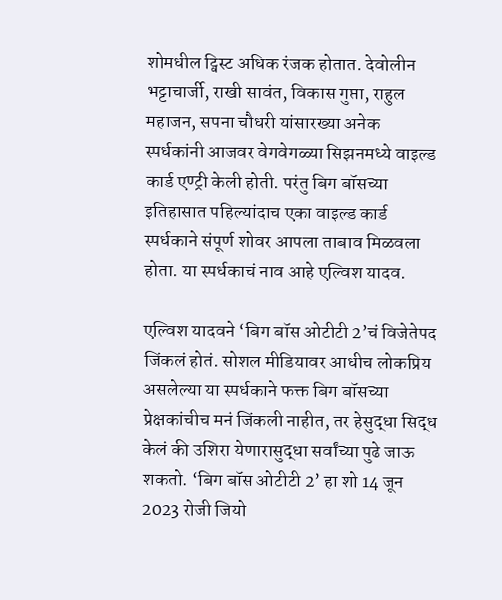शोमधील ट्विस्ट अधिक रंजक होतात. देवोलीन भट्टाचार्जी, राखी सावंत, विकास गुप्ता, राहुल महाजन, सपना चौधरी यांसारख्या अनेक स्पर्धकांनी आजवर वेगवेगळ्या सिझनमध्ये वाइल्ड कार्ड एण्ट्री केली होती. परंतु बिग बॉसच्या इतिहासात पहिल्यांदाच एका वाइल्ड कार्ड स्पर्धकाने संपूर्ण शोवर आपला ताबाव मिळवला होता. या स्पर्धकाचं नाव आहे एल्विश यादव.

एल्विश यादवने ‘बिग बॉस ओटीटी 2’चं विजेतेपद जिंकलं होतं. सोशल मीडियावर आधीच लोकप्रिय असलेल्या या स्पर्धकाने फक्त बिग बॉसच्या प्रेक्षकांचीच मनं जिंकली नाहीत, तर हेसुद्धा सिद्ध केलं की उशिरा येणारासुद्धा सर्वांच्या पुढे जाऊ शकतो. ‘बिग बॉस ओटीटी 2’ हा शो 14 जून 2023 रोजी जियो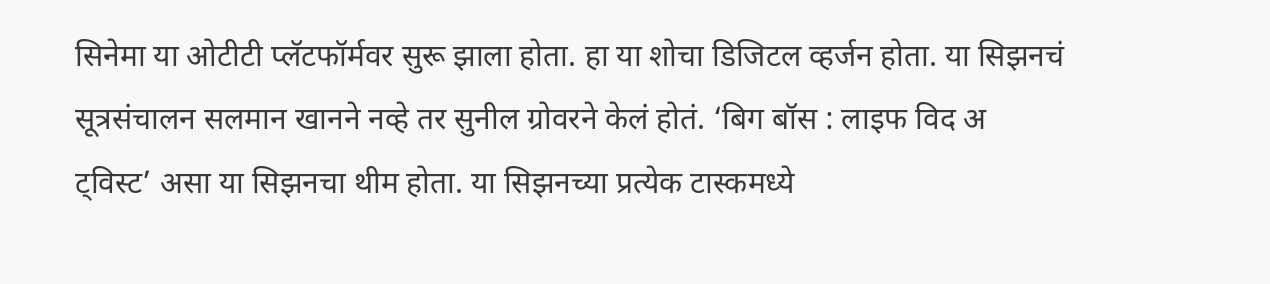सिनेमा या ओटीटी प्लॅटफॉर्मवर सुरू झाला होता. हा या शोचा डिजिटल व्हर्जन होता. या सिझनचं सूत्रसंचालन सलमान खानने नव्हे तर सुनील ग्रोवरने केलं होतं. ‘बिग बॉस : लाइफ विद अ ट्विस्ट’ असा या सिझनचा थीम होता. या सिझनच्या प्रत्येक टास्कमध्ये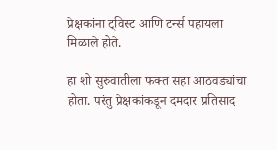प्रेक्षकांना ट्विस्ट आणि टर्न्स पहायला मिळाले होते.

हा शो सुरुवातीला फक्त सहा आठवड्यांचा होता. परंतु प्रेक्षकांकडून दमदार प्रतिसाद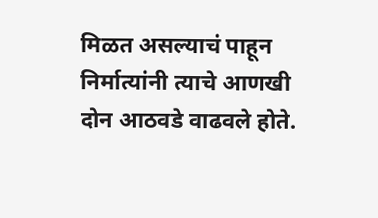मिळत असल्याचं पाहून निर्मात्यांनी त्याचे आणखी दोन आठवडे वाढवले होते.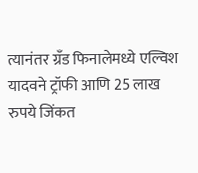त्यानंतर ग्रँड फिनालेमध्ये एल्विश यादवने ट्रॉफी आणि 25 लाख रुपये जिंकत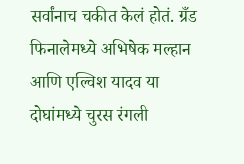सर्वांनाच चकीत केलं होतं. ग्रँड फिनालेमध्ये अभिषेक मल्हान आणि एल्विश यादव या दोघांमध्ये चुरस रंगली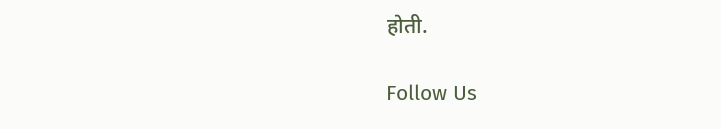होती.

Follow Us